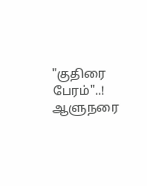"குதிரை பேரம்"..! ஆளுநரை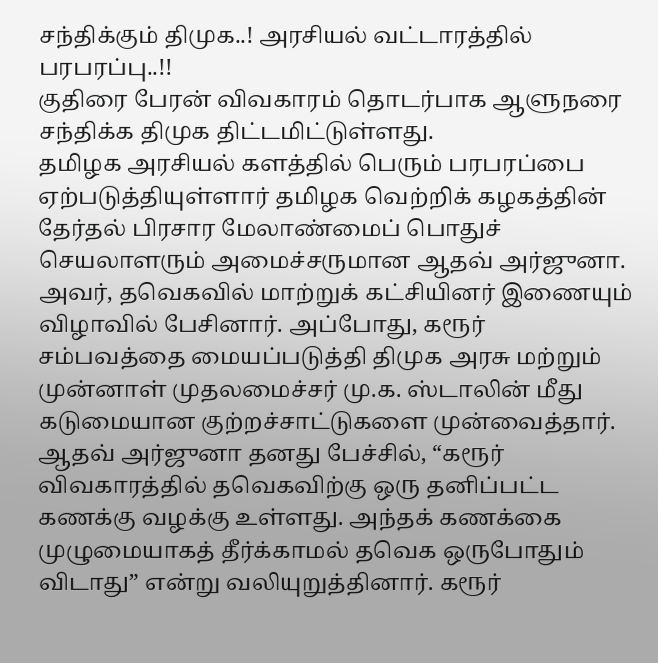சந்திக்கும் திமுக..! அரசியல் வட்டாரத்தில் பரபரப்பு..!!
குதிரை பேரன் விவகாரம் தொடர்பாக ஆளுநரை சந்திக்க திமுக திட்டமிட்டுள்ளது.
தமிழக அரசியல் களத்தில் பெரும் பரபரப்பை ஏற்படுத்தியுள்ளார் தமிழக வெற்றிக் கழகத்தின் தேர்தல் பிரசார மேலாண்மைப் பொதுச் செயலாளரும் அமைச்சருமான ஆதவ் அர்ஜுனா. அவர், தவெகவில் மாற்றுக் கட்சியினர் இணையும் விழாவில் பேசினார். அப்போது, கரூர் சம்பவத்தை மையப்படுத்தி திமுக அரசு மற்றும் முன்னாள் முதலமைச்சர் மு.க. ஸ்டாலின் மீது கடுமையான குற்றச்சாட்டுகளை முன்வைத்தார்.
ஆதவ் அர்ஜுனா தனது பேச்சில், “கரூர் விவகாரத்தில் தவெகவிற்கு ஒரு தனிப்பட்ட கணக்கு வழக்கு உள்ளது. அந்தக் கணக்கை முழுமையாகத் தீர்க்காமல் தவெக ஒருபோதும் விடாது” என்று வலியுறுத்தினார். கரூர்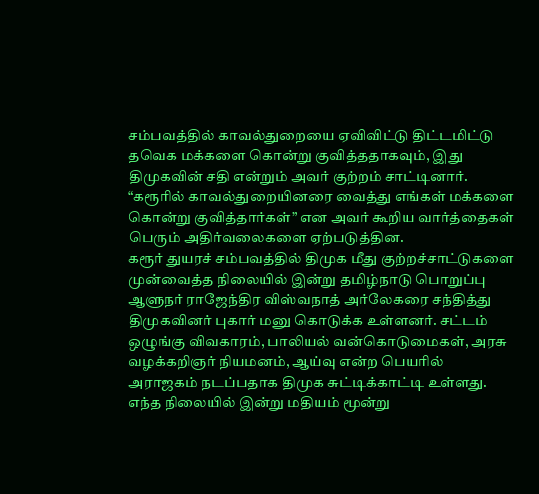சம்பவத்தில் காவல்துறையை ஏவிவிட்டு திட்டமிட்டு தவெக மக்களை கொன்று குவித்ததாகவும், இது திமுகவின் சதி என்றும் அவர் குற்றம் சாட்டினார். “கரூரில் காவல்துறையினரை வைத்து எங்கள் மக்களை கொன்று குவித்தார்கள்” என அவர் கூறிய வார்த்தைகள் பெரும் அதிர்வலைகளை ஏற்படுத்தின.
கரூர் துயரச் சம்பவத்தில் திமுக மீது குற்றச்சாட்டுகளை முன்வைத்த நிலையில் இன்று தமிழ்நாடு பொறுப்பு ஆளுநர் ராஜேந்திர விஸ்வநாத் அர்லேகரை சந்தித்து திமுகவினர் புகார் மனு கொடுக்க உள்ளனர். சட்டம் ஒழுங்கு விவகாரம், பாலியல் வன்கொடுமைகள், அரசு வழக்கறிஞர் நியமனம், ஆய்வு என்ற பெயரில் அராஜகம் நடப்பதாக திமுக சுட்டிக்காட்டி உள்ளது. எந்த நிலையில் இன்று மதியம் மூன்று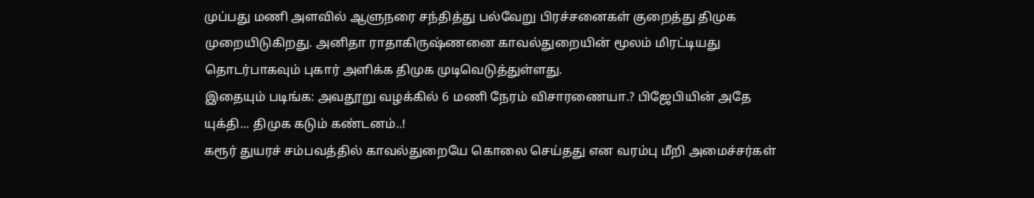முப்பது மணி அளவில் ஆளுநரை சந்தித்து பல்வேறு பிரச்சனைகள் குறைத்து திமுக முறையிடுகிறது. அனிதா ராதாகிருஷ்ணனை காவல்துறையின் மூலம் மிரட்டியது தொடர்பாகவும் புகார் அளிக்க திமுக முடிவெடுத்துள்ளது.
இதையும் படிங்க: அவதூறு வழக்கில் 6 மணி நேரம் விசாரணையா.? பிஜேபியின் அதே யுக்தி... திமுக கடும் கண்டனம்..!
கரூர் துயரச் சம்பவத்தில் காவல்துறையே கொலை செய்தது என வரம்பு மீறி அமைச்சர்கள்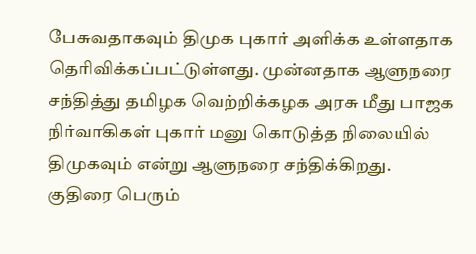பேசுவதாகவும் திமுக புகார் அளிக்க உள்ளதாக தெரிவிக்கப்பட்டுள்ளது. முன்னதாக ஆளுநரை சந்தித்து தமிழக வெற்றிக்கழக அரசு மீது பாஜக நிர்வாகிகள் புகார் மனு கொடுத்த நிலையில் திமுகவும் என்று ஆளுநரை சந்திக்கிறது. குதிரை பெரும்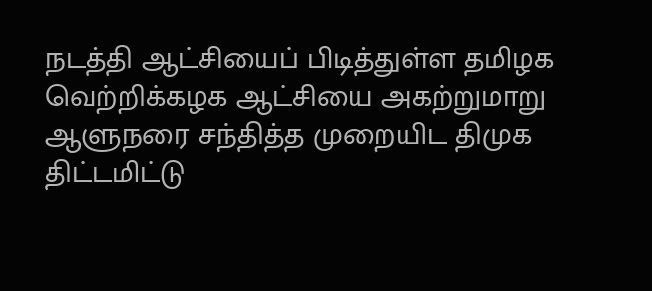நடத்தி ஆட்சியைப் பிடித்துள்ள தமிழக வெற்றிக்கழக ஆட்சியை அகற்றுமாறு ஆளுநரை சந்தித்த முறையிட திமுக திட்டமிட்டு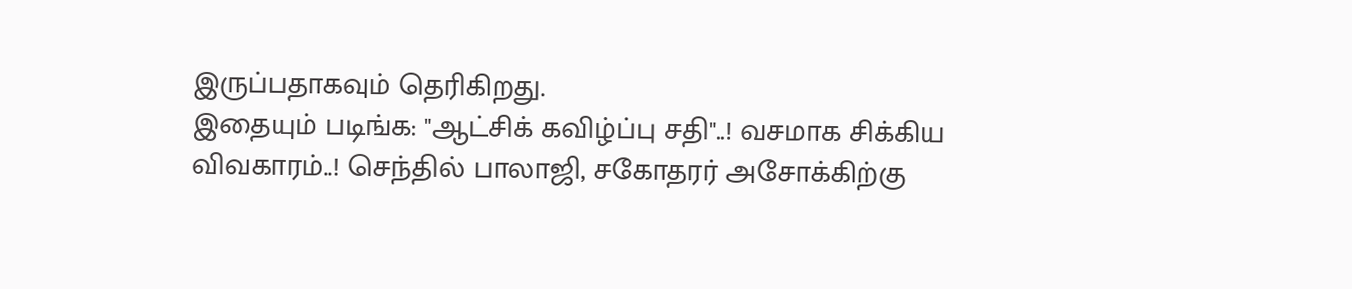இருப்பதாகவும் தெரிகிறது.
இதையும் படிங்க: "ஆட்சிக் கவிழ்ப்பு சதி"..! வசமாக சிக்கிய விவகாரம்..! செந்தில் பாலாஜி, சகோதரர் அசோக்கிற்கு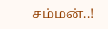சம்மன்..!